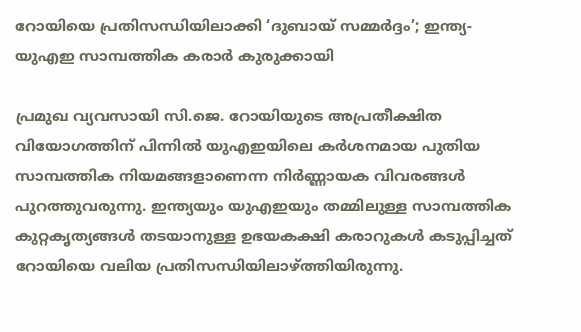റോയിയെ പ്രതിസന്ധിയിലാക്കി ‘ദുബായ് സമ്മര്‍ദ്ദം’; ഇന്ത്യ-യുഎഇ സാമ്പത്തിക കരാര്‍ കുരുക്കായി

പ്രമുഖ വ്യവസായി സി.ജെ. റോയിയുടെ അപ്രതീക്ഷിത വിയോഗത്തിന് പിന്നില്‍ യുഎഇയിലെ കര്‍ശനമായ പുതിയ സാമ്പത്തിക നിയമങ്ങളാണെന്ന നിര്‍ണ്ണായക വിവരങ്ങള്‍ പുറത്തുവരുന്നു. ഇന്ത്യയും യുഎഇയും തമ്മിലുള്ള സാമ്പത്തിക കുറ്റകൃത്യങ്ങള്‍ തടയാനുള്ള ഉഭയകക്ഷി കരാറുകള്‍ കടുപ്പിച്ചത് റോയിയെ വലിയ പ്രതിസന്ധിയിലാഴ്ത്തിയിരുന്നു.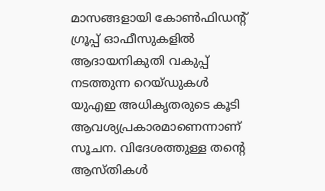മാസങ്ങളായി കോണ്‍ഫിഡന്റ് ഗ്രൂപ്പ് ഓഫീസുകളില്‍ ആദായനികുതി വകുപ്പ് നടത്തുന്ന റെയ്ഡുകള്‍ യുഎഇ അധികൃതരുടെ കൂടി ആവശ്യപ്രകാരമാണെന്നാണ് സൂചന. വിദേശത്തുള്ള തന്റെ ആസ്തികള്‍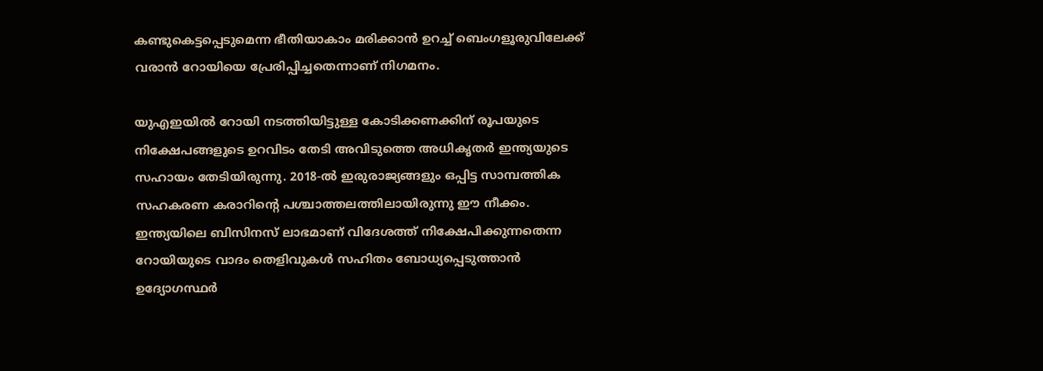കണ്ടുകെട്ടപ്പെടുമെന്ന ഭീതിയാകാം മരിക്കാന്‍ ഉറച്ച് ബെംഗളൂരുവിലേക്ക് വരാന്‍ റോയിയെ പ്രേരിപ്പിച്ചതെന്നാണ് നിഗമനം.

യുഎഇയില്‍ റോയി നടത്തിയിട്ടുള്ള കോടിക്കണക്കിന് രൂപയുടെ നിക്ഷേപങ്ങളുടെ ഉറവിടം തേടി അവിടുത്തെ അധികൃതര്‍ ഇന്ത്യയുടെ സഹായം തേടിയിരുന്നു. 2018-ല്‍ ഇരുരാജ്യങ്ങളും ഒപ്പിട്ട സാമ്പത്തിക സഹകരണ കരാറിന്റെ പശ്ചാത്തലത്തിലായിരുന്നു ഈ നീക്കം. ഇന്ത്യയിലെ ബിസിനസ് ലാഭമാണ് വിദേശത്ത് നിക്ഷേപിക്കുന്നതെന്ന റോയിയുടെ വാദം തെളിവുകള്‍ സഹിതം ബോധ്യപ്പെടുത്താന്‍ ഉദ്യോഗസ്ഥര്‍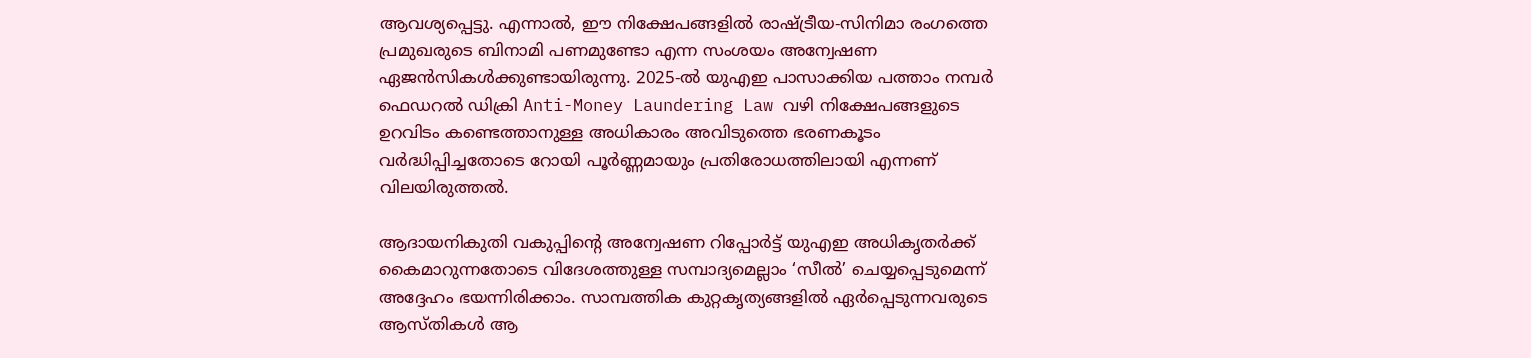ആവശ്യപ്പെട്ടു. എന്നാല്‍, ഈ നിക്ഷേപങ്ങളില്‍ രാഷ്ട്രീയ-സിനിമാ രംഗത്തെ പ്രമുഖരുടെ ബിനാമി പണമുണ്ടോ എന്ന സംശയം അന്വേഷണ ഏജന്‍സികള്‍ക്കുണ്ടായിരുന്നു. 2025-ല്‍ യുഎഇ പാസാക്കിയ പത്താം നമ്പര്‍ ഫെഡറല്‍ ഡിക്രി Anti-Money Laundering Law വഴി നിക്ഷേപങ്ങളുടെ ഉറവിടം കണ്ടെത്താനുള്ള അധികാരം അവിടുത്തെ ഭരണകൂടം വര്‍ദ്ധിപ്പിച്ചതോടെ റോയി പൂര്‍ണ്ണമായും പ്രതിരോധത്തിലായി എന്നണ് വിലയിരുത്തല്‍.

ആദായനികുതി വകുപ്പിന്റെ അന്വേഷണ റിപ്പോര്‍ട്ട് യുഎഇ അധികൃതര്‍ക്ക് കൈമാറുന്നതോടെ വിദേശത്തുള്ള സമ്പാദ്യമെല്ലാം ‘സീല്‍’ ചെയ്യപ്പെടുമെന്ന് അദ്ദേഹം ഭയന്നിരിക്കാം. സാമ്പത്തിക കുറ്റകൃത്യങ്ങളില്‍ ഏര്‍പ്പെടുന്നവരുടെ ആസ്തികള്‍ ആ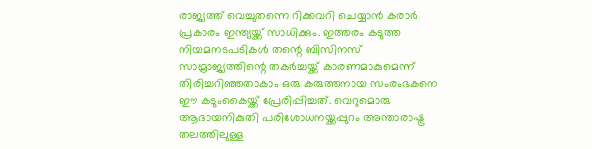രാജ്യത്ത് വെച്ചുതന്നെ റിക്കവറി ചെയ്യാന്‍ കരാര്‍ പ്രകാരം ഇന്ത്യയ്ക്ക് സാധിക്കും. ഇത്തരം കടുത്ത നിയമനടപടികള്‍ തന്റെ ബിസിനസ് സാമ്രാജ്യത്തിന്റെ തകര്‍ച്ചയ്ക്ക് കാരണമാകുമെന്ന് തിരിച്ചറിഞ്ഞതാകാം ഒരു കരുത്തനായ സംരംഭകനെ ഈ കടുംകൈയ്ക്ക് പ്രേരിപ്പിച്ചത്. വെറുമൊരു ആദായനികുതി പരിശോധനയ്ക്കപ്പുറം അന്താരാഷ്ട്ര തലത്തിലുള്ള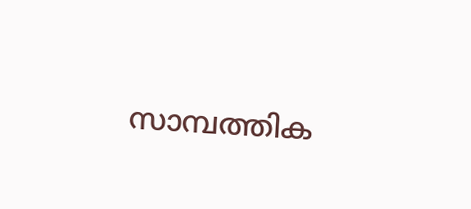സാമ്പത്തിക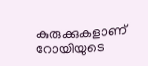കുരുക്കുകളാണ് റോയിയുടെ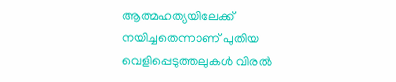ആത്മഹത്യയിലേക്ക് നയിച്ചതെന്നാണ് പുതിയ വെളിപ്പെടുത്തലുകള്‍ വിരല്‍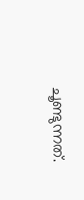ചൂണ്ടുന്നത്.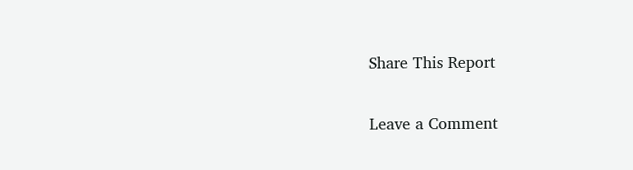Share This Report

Leave a Comment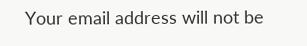Your email address will not be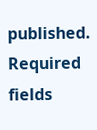published. Required fields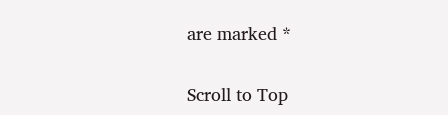are marked *

Scroll to Top